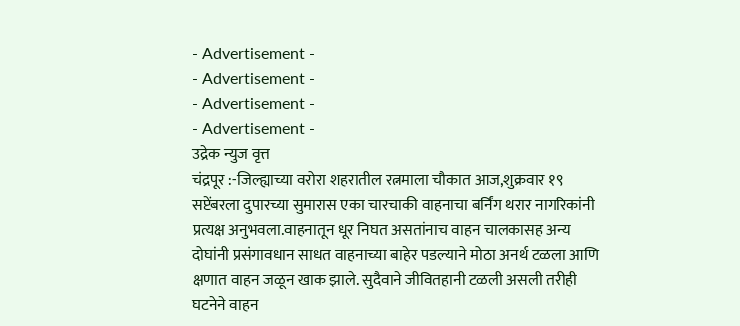- Advertisement -
- Advertisement -
- Advertisement -
- Advertisement -
उद्रेक न्युज वृत्त
चंद्रपूर :-जिल्ह्याच्या वरोरा शहरातील रत्नमाला चौकात आज,शुक्रवार १९ सप्टेंबरला दुपारच्या सुमारास एका चारचाकी वाहनाचा बर्निंग थरार नागरिकांनी प्रत्यक्ष अनुभवला.वाहनातून धूर निघत असतांनाच वाहन चालकासह अन्य दोघांनी प्रसंगावधान साधत वाहनाच्या बाहेर पडल्याने मोठा अनर्थ टळला आणि क्षणात वाहन जळून खाक झाले. सुदैवाने जीवितहानी टळली असली तरीही घटनेने वाहन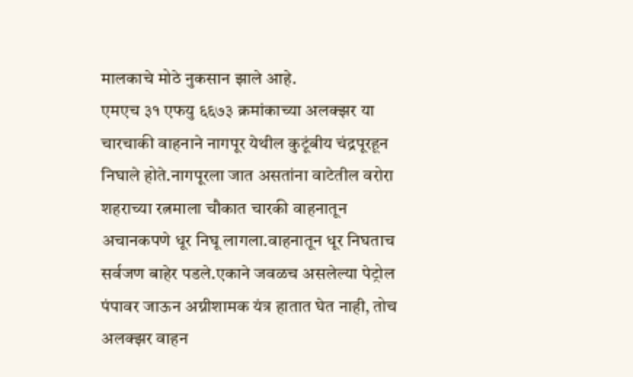मालकाचे मोठे नुकसान झाले आहे.
एमएच ३१ एफयु ६६७३ क्रमांकाच्या अलक्झर या चारचाकी वाहनाने नागपूर येथील कुटूंबीय चंद्रपूरहून निघाले होते.नागपूरला जात असतांना वाटेतील वरोरा शहराच्या रत्नमाला चौकात चारकी वाहनातून अचानकपणे धूर निघू लागला.वाहनातून धूर निघताच सर्वजण बाहेर पडले.एकाने जवळच असलेल्या पेट्रोल पंपावर जाऊन अग्नीशामक यंत्र हातात घेत नाही, तोच अलक्झर वाहन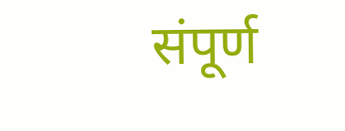संपूर्ण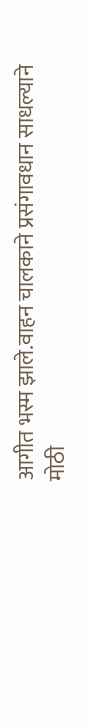आगीत भस्म झाले.वाहन चालकाने प्रसंगावधान साधल्याने मोठी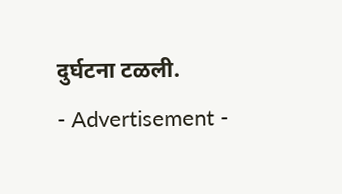दुर्घटना टळली.
- Advertisement -